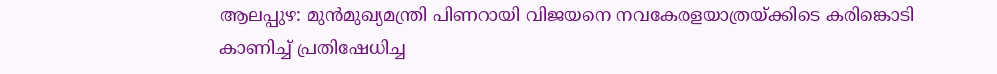ആലപ്പുഴ: മുൻമുഖ്യമന്ത്രി പിണറായി വിജയനെ നവകേരളയാത്രയ്ക്കിടെ കരിങ്കൊടി കാണിച്ച് പ്രതിഷേധിച്ച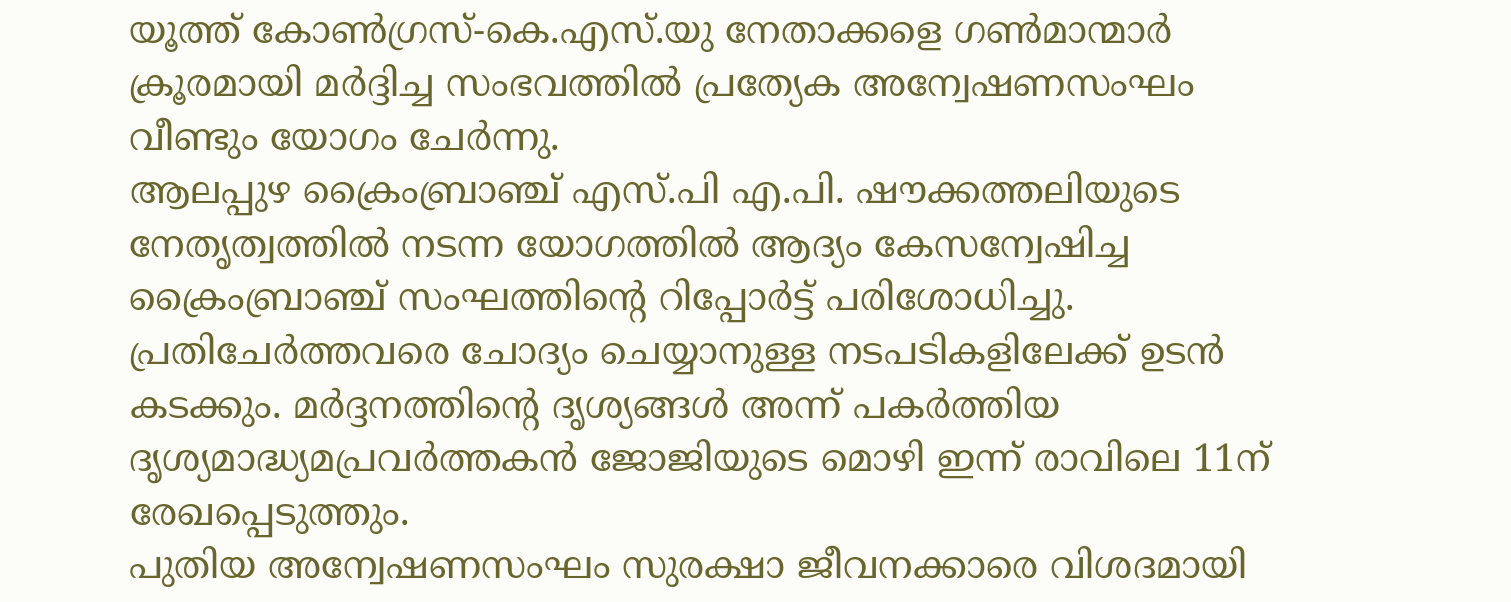യൂത്ത് കോൺഗ്രസ്-കെ.എസ്.യു നേതാക്കളെ ഗൺമാന്മാർ ക്രൂരമായി മർദ്ദിച്ച സംഭവത്തിൽ പ്രത്യേക അന്വേഷണസംഘം വീണ്ടും യോഗം ചേർന്നു.
ആലപ്പുഴ ക്രൈംബ്രാഞ്ച് എസ്.പി എ.പി. ഷൗക്കത്തലിയുടെ നേതൃത്വത്തിൽ നടന്ന യോഗത്തിൽ ആദ്യം കേസന്വേഷിച്ച ക്രൈംബ്രാഞ്ച് സംഘത്തിന്റെ റിപ്പോർട്ട് പരിശോധിച്ചു. പ്രതിചേർത്തവരെ ചോദ്യം ചെയ്യാനുള്ള നടപടികളിലേക്ക് ഉടൻ കടക്കും. മർദ്ദനത്തിന്റെ ദൃശ്യങ്ങൾ അന്ന് പകർത്തിയ ദൃശ്യമാദ്ധ്യമപ്രവർത്തകൻ ജോജിയുടെ മൊഴി ഇന്ന് രാവിലെ 11ന് രേഖപ്പെടുത്തും.
പുതിയ അന്വേഷണസംഘം സുരക്ഷാ ജീവനക്കാരെ വിശദമായി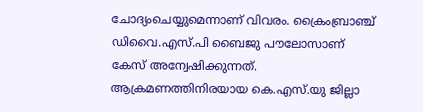ചോദ്യംചെയ്യുമെന്നാണ് വിവരം. ക്രൈംബ്രാഞ്ച് ഡിവൈ.എസ്.പി ബൈജു പൗലോസാണ് കേസ് അന്വേഷിക്കുന്നത്. ആക്രമണത്തിനിരയായ കെ.എസ്.യു ജില്ലാ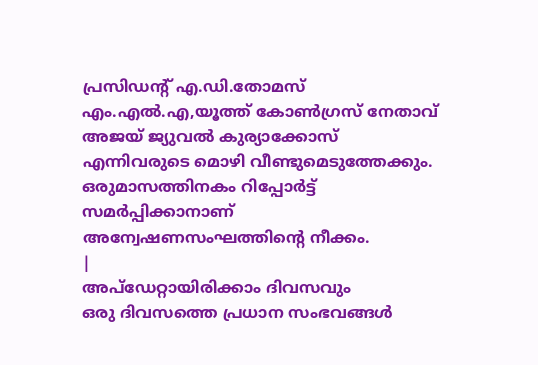പ്രസിഡന്റ് എ.ഡി.തോമസ് എം.എൽ.എ,യൂത്ത് കോൺഗ്രസ് നേതാവ് അജയ് ജ്യുവൽ കുര്യാക്കോസ് എന്നിവരുടെ മൊഴി വീണ്ടുമെടുത്തേക്കും. ഒരുമാസത്തിനകം റിപ്പോർട്ട് സമർപ്പിക്കാനാണ് അന്വേഷണസംഘത്തിന്റെ നീക്കം.
|
അപ്ഡേറ്റായിരിക്കാം ദിവസവും
ഒരു ദിവസത്തെ പ്രധാന സംഭവങ്ങൾ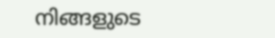നിങ്ങളുടെ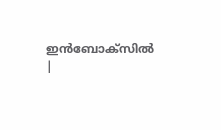ഇൻബോക്സിൽ |